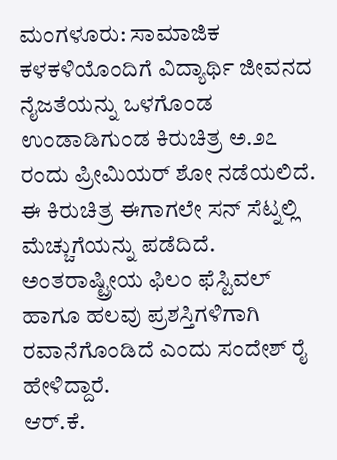ಮಂಗಳೂರು: ಸಾಮಾಜಿಕ ಕಳಕಳಿಯೊಂದಿಗೆ ವಿದ್ಯಾರ್ಥಿ ಜೀವನದ ನೈಜತೆಯನ್ನು ಒಳಗೊಂಡ ಉಂಡಾಡಿಗುಂಡ ಕಿರುಚಿತ್ರ ಅ.೨೭ ರಂದು ಪ್ರೀಮಿಯರ್ ಶೋ ನಡೆಯಲಿದೆ.
ಈ ಕಿರುಚಿತ್ರ ಈಗಾಗಲೇ ಸನ್ ಸೆಟ್ನಲ್ಲಿ ಮೆಚ್ಚುಗೆಯನ್ನು ಪಡೆದಿದೆ. ಅಂತರಾಷ್ಟ್ರೀಯ ಫಿಲಂ ಫೆಸ್ಟಿವಲ್ ಹಾಗೂ ಹಲವು ಪ್ರಶಸ್ತಿಗಳಿಗಾಗಿ ರವಾನೆಗೊಂಡಿದೆ ಎಂದು ಸಂದೇಶ್ ರೈ ಹೇಳಿದ್ದಾರೆ.
ಆರ್.ಕೆ.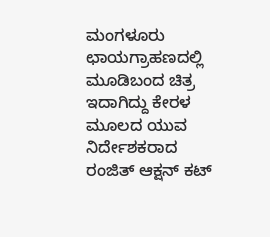ಮಂಗಳೂರು ಛಾಯಗ್ರಾಹಣದಲ್ಲಿ ಮೂಡಿಬಂದ ಚಿತ್ರ ಇದಾಗಿದ್ದು ಕೇರಳ ಮೂಲದ ಯುವ ನಿರ್ದೇಶಕರಾದ ರಂಜಿತ್ ಆಕ್ಷನ್ ಕಟ್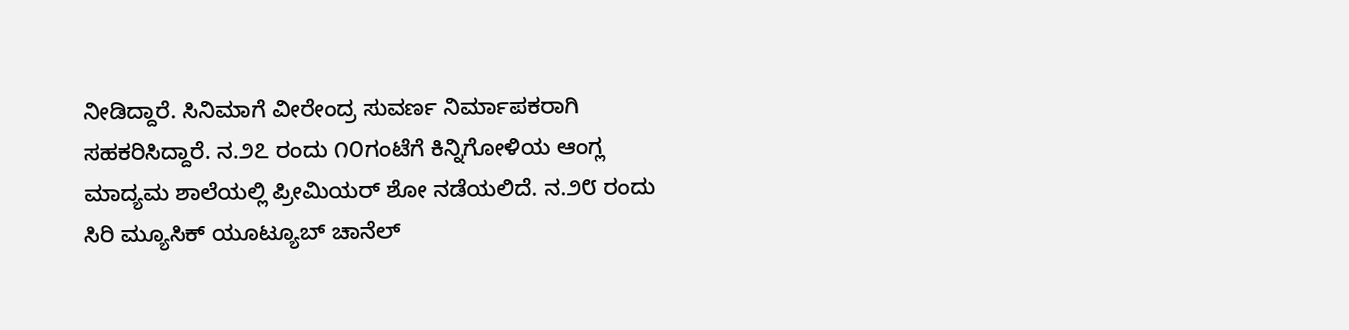ನೀಡಿದ್ದಾರೆ. ಸಿನಿಮಾಗೆ ವೀರೇಂದ್ರ ಸುವರ್ಣ ನಿರ್ಮಾಪಕರಾಗಿ ಸಹಕರಿಸಿದ್ದಾರೆ. ನ.೨೭ ರಂದು ೧೦ಗಂಟೆಗೆ ಕಿನ್ನಿಗೋಳಿಯ ಆಂಗ್ಲ ಮಾದ್ಯಮ ಶಾಲೆಯಲ್ಲಿ ಪ್ರೀಮಿಯರ್ ಶೋ ನಡೆಯಲಿದೆ. ನ.೨೮ ರಂದು ಸಿರಿ ಮ್ಯೂಸಿಕ್ ಯೂಟ್ಯೂಬ್ ಚಾನೆಲ್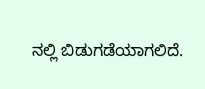ನಲ್ಲಿ ಬಿಡುಗಡೆಯಾಗಲಿದೆ.